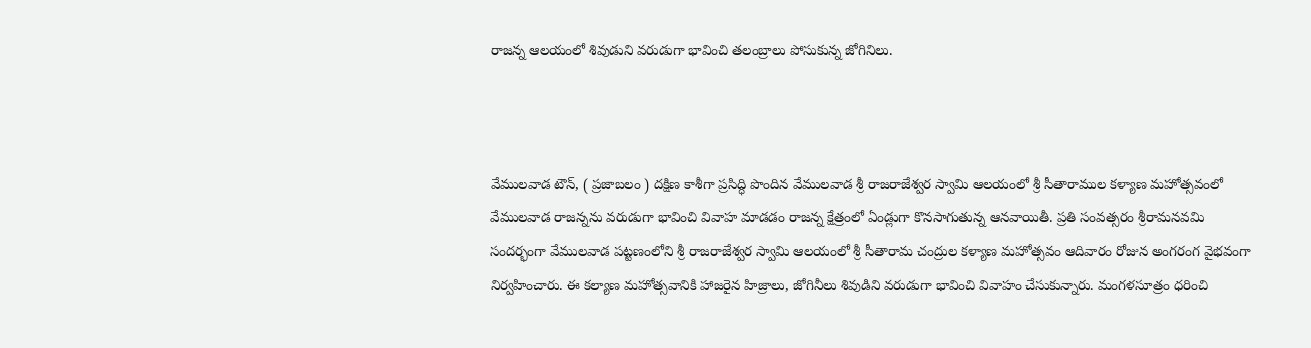రాజన్న ఆలయంలో శివుడుని వరుడుగా భావించి తలంబ్రాలు పోసుకున్న జోగినిలు.



వేములవాడ టౌన్, ( ప్రజాబలం ) దక్షిణ కాశీగా ప్రసిద్ధి పొందిన వేములవాడ శ్రీ రాజరాజేశ్వర స్వామి ఆలయంలో శ్రీ సీతారాముల కళ్యాణ మహోత్సవంలో వేములవాడ రాజన్నను వరుడుగా భావించి వివాహ మాడడం రాజన్న క్షేత్రంలో ఏండ్లుగా కొనసాగుతున్న ఆనవాయితీ. ప్రతి సంవత్సరం శ్రీరామనవమి సందర్భంగా వేములవాడ పట్టణంలోని శ్రీ రాజరాజేశ్వర స్వామి ఆలయంలో శ్రీ సీతారామ చంద్రుల కళ్యాణ మహోత్సవం ఆదివారం రోజున అంగరంగ వైభవంగా నిర్వహించారు. ఈ కల్యాణ మహోత్సవానికి హాజరైన హిజ్రాలు, జోగినీలు శివుడిని వరుడుగా భావించి వివాహం చేసుకున్నారు. మంగళసూత్రం ధరించి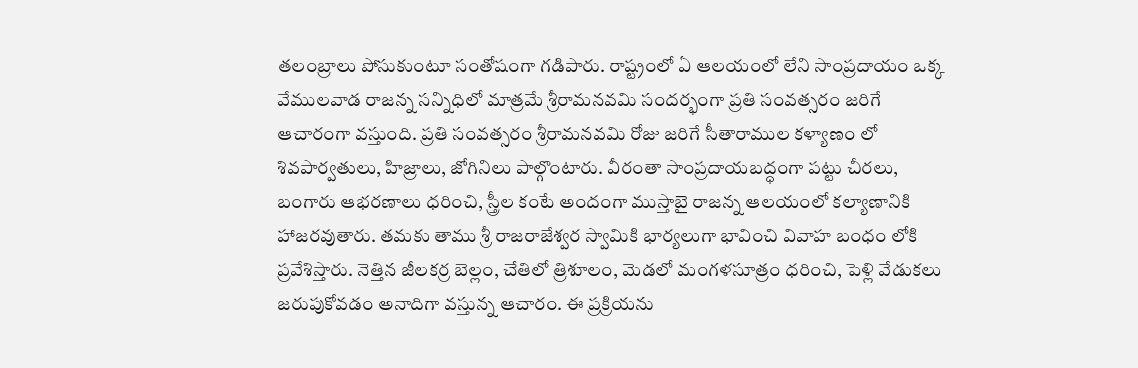తలంబ్రాలు పోసుకుంటూ సంతోషంగా గడిపారు. రాష్ట్రంలో ఏ ఆలయంలో లేని సాంప్రదాయం ఒక్క వేములవాడ రాజన్న సన్నిధిలో మాత్రమే శ్రీరామనవమి సందర్భంగా ప్రతి సంవత్సరం జరిగే ఆచారంగా వస్తుంది. ప్రతి సంవత్సరం శ్రీరామనవమి రోజు జరిగే సీతారాముల కళ్యాణం లో శివపార్వతులు, హిజ్రాలు, జోగినిలు పాల్గొంటారు. వీరంతా సాంప్రదాయబద్ధంగా పట్టు చీరలు, బంగారు ఆభరణాలు ధరించి, స్త్రీల కంటే అందంగా ముస్తాబై రాజన్న ఆలయంలో కల్యాణానికి హాజరవుతారు. తమకు తాము శ్రీ రాజరాజేశ్వర స్వామికి భార్యలుగా భావించి వివాహ బంధం లోకి ప్రవేశిస్తారు. నెత్తిన జీలకర్ర బెల్లం, చేతిలో త్రిశూలం, మెడలో మంగళసూత్రం ధరించి, పెళ్లి వేడుకలు జరుపుకోవడం అనాదిగా వస్తున్న ఆచారం. ఈ ప్రక్రియను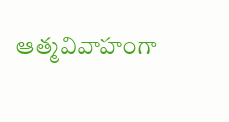ఆత్మవివాహంగా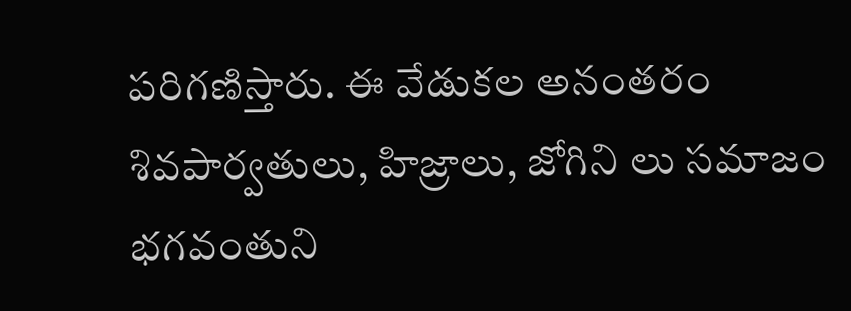పరిగణిస్తారు. ఈ వేడుకల అనంతరం శివపార్వతులు, హిజ్రాలు, జోగిని లు సమాజం భగవంతుని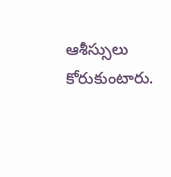ఆశీస్సులు కోరుకుంటారు.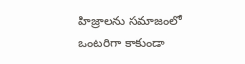హిజ్రాలను సమాజంలో ఒంటరిగా కాకుండా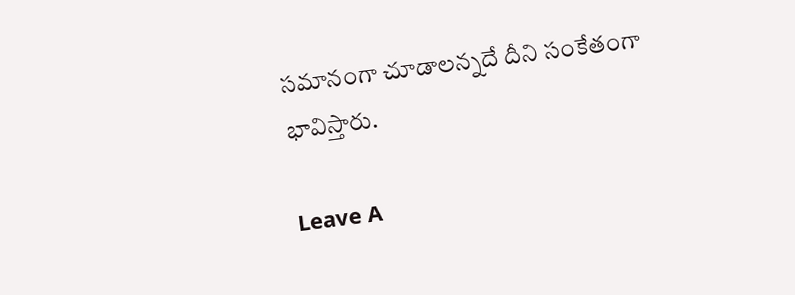సమానంగా చూడాలన్నదే దీని సంకేతంగా భావిస్తారు.

Leave A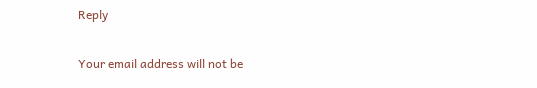Reply

Your email address will not be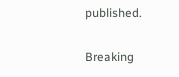published.

Breaking